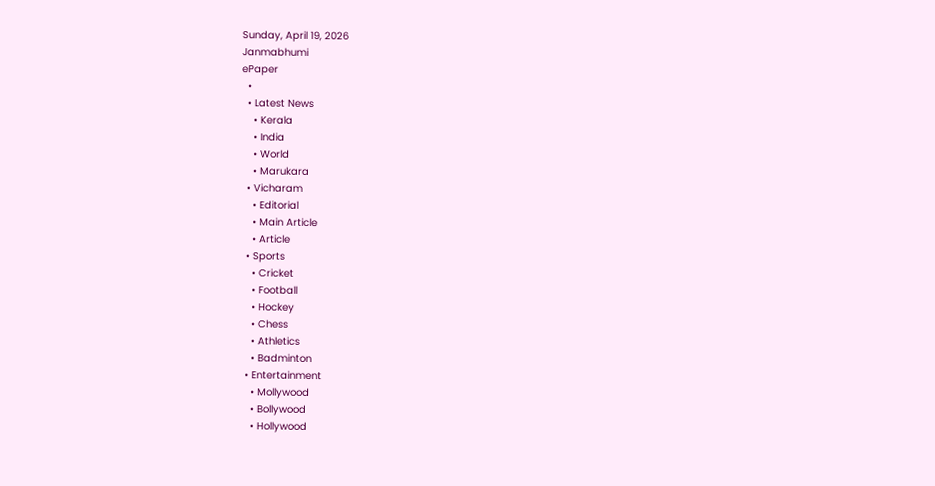Sunday, April 19, 2026
Janmabhumi
ePaper
  •
  • Latest News
    • Kerala
    • India
    • World
    • Marukara
  • Vicharam
    • Editorial
    • Main Article
    • Article
  • Sports
    • Cricket
    • Football
    • Hockey
    • Chess
    • Athletics
    • Badminton
  • Entertainment
    • Mollywood
    • Bollywood
    • Hollywood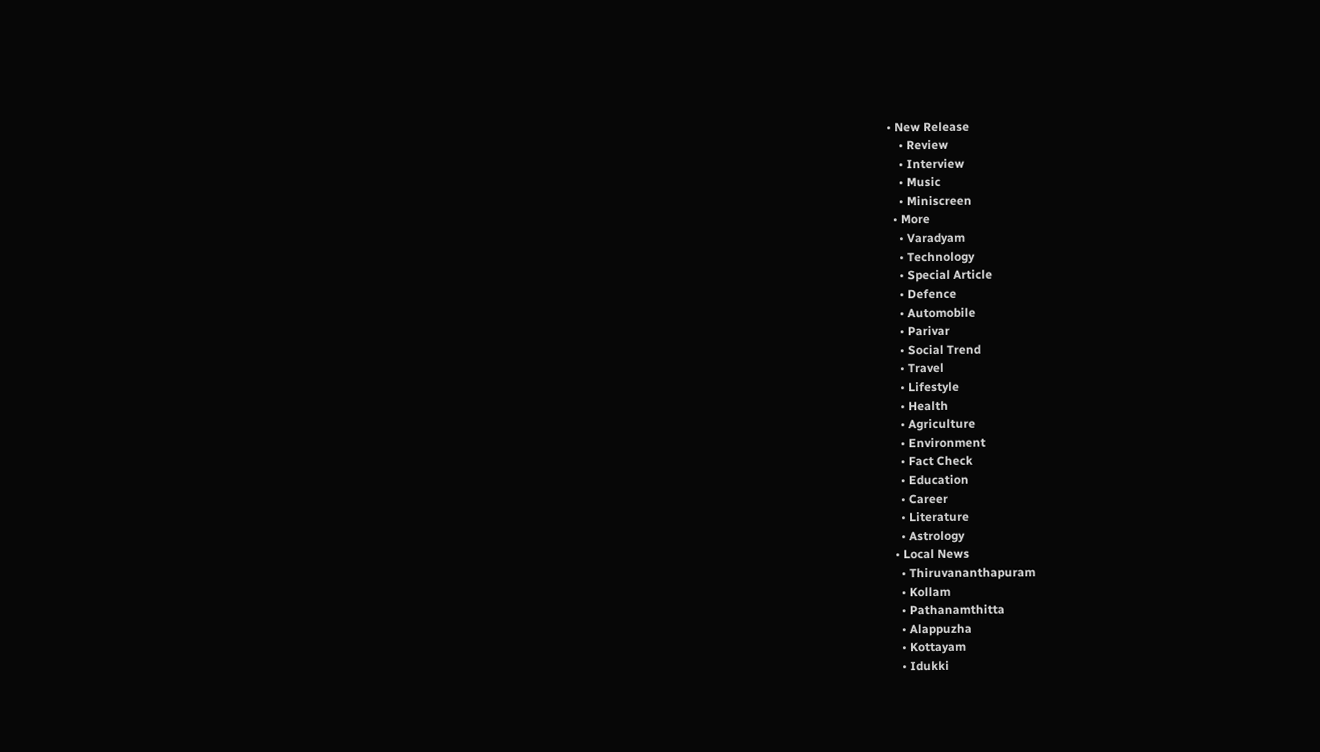• New Release
    • Review
    • Interview
    • Music
    • Miniscreen
  • More
    • Varadyam
    • Technology
    • Special Article
    • Defence
    • Automobile
    • Parivar
    • Social Trend
    • Travel
    • Lifestyle
    • Health
    • Agriculture
    • Environment
    • Fact Check
    • Education
    • Career
    • Literature
    • Astrology
  • Local News
    • Thiruvananthapuram
    • Kollam
    • Pathanamthitta
    • Alappuzha
    • Kottayam
    • Idukki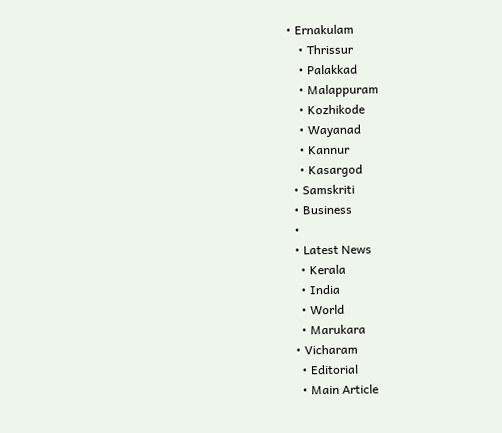• Ernakulam
    • Thrissur
    • Palakkad
    • Malappuram
    • Kozhikode
    • Wayanad
    • Kannur
    • Kasargod
  • Samskriti
  • Business
  •
  • Latest News
    • Kerala
    • India
    • World
    • Marukara
  • Vicharam
    • Editorial
    • Main Article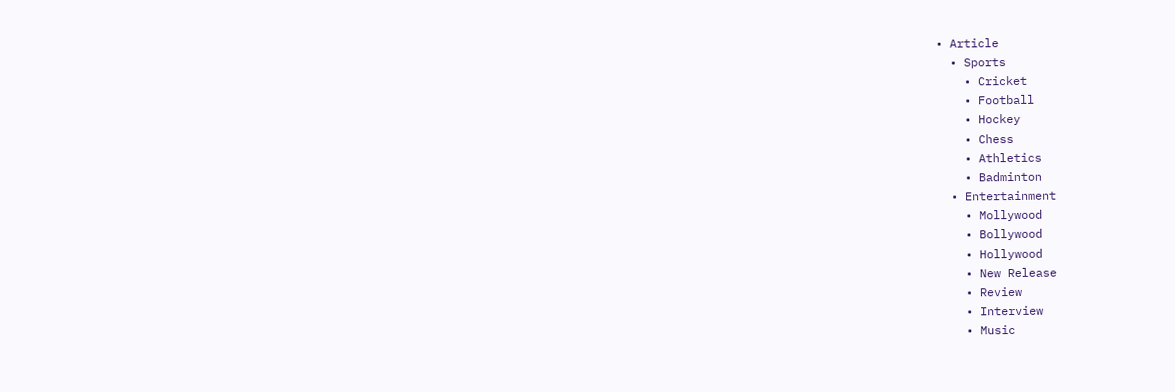• Article
  • Sports
    • Cricket
    • Football
    • Hockey
    • Chess
    • Athletics
    • Badminton
  • Entertainment
    • Mollywood
    • Bollywood
    • Hollywood
    • New Release
    • Review
    • Interview
    • Music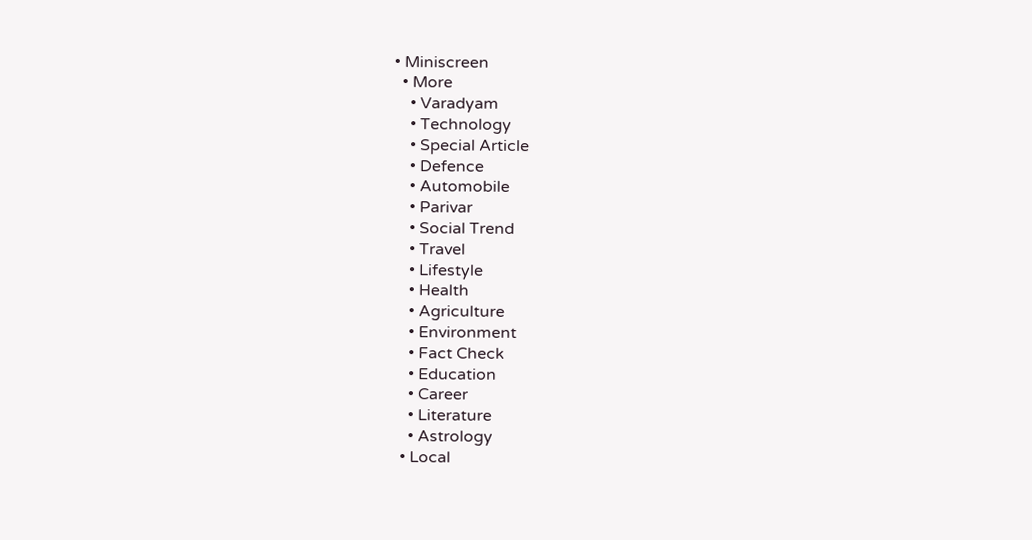• Miniscreen
  • More
    • Varadyam
    • Technology
    • Special Article
    • Defence
    • Automobile
    • Parivar
    • Social Trend
    • Travel
    • Lifestyle
    • Health
    • Agriculture
    • Environment
    • Fact Check
    • Education
    • Career
    • Literature
    • Astrology
  • Local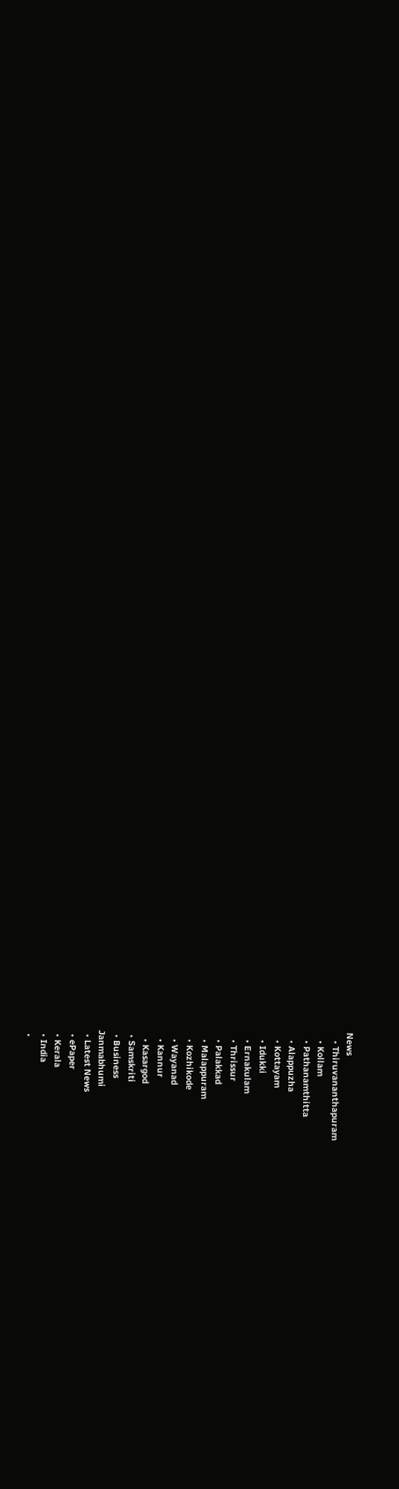News
    • Thiruvananthapuram
    • Kollam
    • Pathanamthitta
    • Alappuzha
    • Kottayam
    • Idukki
    • Ernakulam
    • Thrissur
    • Palakkad
    • Malappuram
    • Kozhikode
    • Wayanad
    • Kannur
    • Kasargod
  • Samskriti
  • Business
Janmabhumi
  • Latest News
  • ePaper
  • Kerala
  • India
  •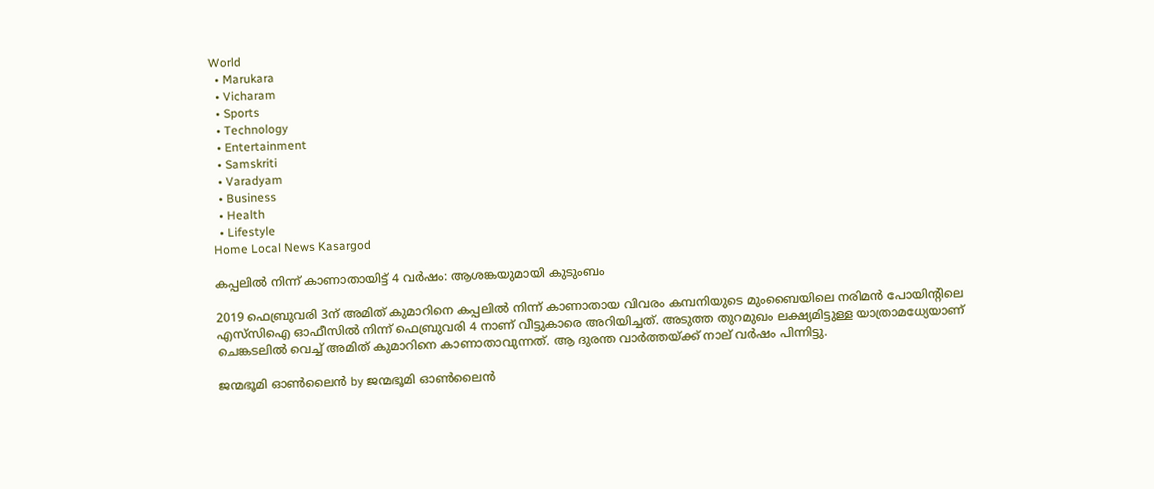World
  • Marukara
  • Vicharam
  • Sports
  • Technology
  • Entertainment
  • Samskriti
  • Varadyam
  • Business
  • Health
  • Lifestyle
Home Local News Kasargod

കപ്പലില്‍ നിന്ന് കാണാതായിട്ട് 4 വര്‍ഷം: ആശങ്കയുമായി കുടുംബം

2019 ഫെബ്രുവരി 3ന് അമിത് കുമാറിനെ കപ്പലില്‍ നിന്ന് കാണാതായ വിവരം കമ്പനിയുടെ മുംബൈയിലെ നരിമന്‍ പോയിന്റിലെ എസ്‌സിഐ ഓഫീസില്‍ നിന്ന് ഫെബ്രുവരി 4 നാണ് വീട്ടുകാരെ അറിയിച്ചത്. അടുത്ത തുറമുഖം ലക്ഷ്യമിട്ടുള്ള യാത്രാമധ്യേയാണ് ചെങ്കടലില്‍ വെച്ച് അമിത് കുമാറിനെ കാണാതാവുന്നത്. ആ ദുരന്ത വാര്‍ത്തയ്‌ക്ക് നാല് വര്‍ഷം പിന്നിട്ടു.

ജന്മഭൂമി ഓണ്‍ലൈന്‍ by ജന്മഭൂമി ഓണ്‍ലൈന്‍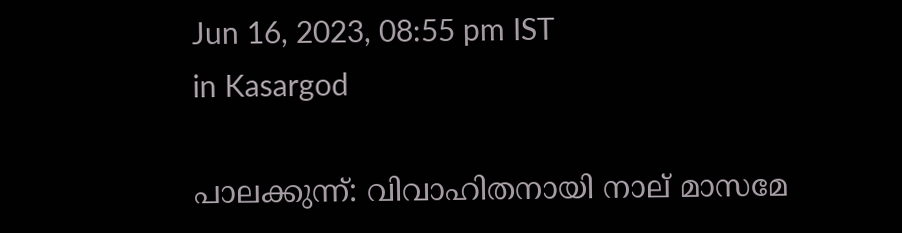Jun 16, 2023, 08:55 pm IST
in Kasargod

പാലക്കുന്ന്: വിവാഹിതനായി നാല് മാസമേ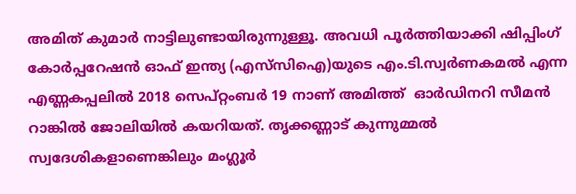അമിത് കുമാര്‍ നാട്ടിലുണ്ടായിരുന്നുള്ളൂ. അവധി പൂര്‍ത്തിയാക്കി ഷിപ്പിംഗ് കോര്‍പ്പറേഷന്‍ ഓഫ് ഇന്ത്യ (എസ്‌സിഐ)യുടെ എം.ടി.സ്വര്‍ണകമല്‍ എന്ന എണ്ണകപ്പലില്‍ 2018 സെപ്റ്റംബര്‍ 19 നാണ് അമിത്ത്  ഓര്‍ഡിനറി സീമന്‍ റാങ്കില്‍ ജോലിയില്‍ കയറിയത്. തൃക്കണ്ണാട് കുന്നുമ്മല്‍ സ്വദേശികളാണെങ്കിലും മംഗ്ലൂര്‍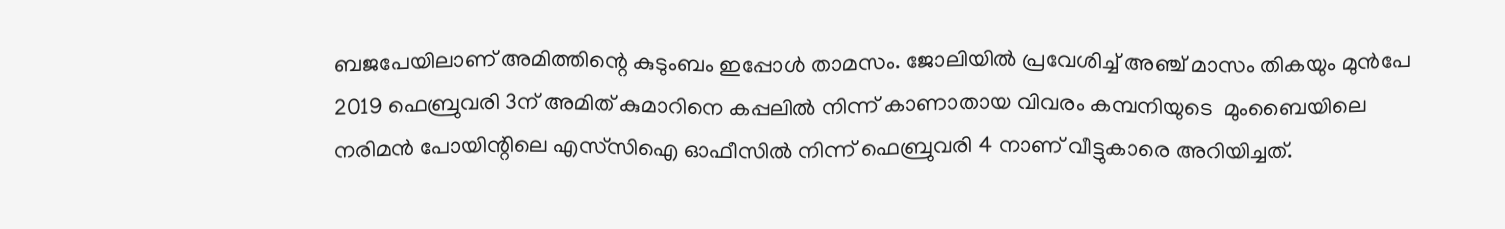ബജപേയിലാണ് അമിത്തിന്റെ കുടുംബം ഇപ്പോള്‍ താമസം. ജോലിയില്‍ പ്രവേശിച്ച് അഞ്ച് മാസം തികയും മുന്‍പേ  2019 ഫെബ്രുവരി 3ന് അമിത് കുമാറിനെ കപ്പലില്‍ നിന്ന് കാണാതായ വിവരം കമ്പനിയുടെ  മുംബൈയിലെ നരിമന്‍ പോയിന്റിലെ എസ്‌സിഐ ഓഫീസില്‍ നിന്ന് ഫെബ്രുവരി 4 നാണ് വീട്ടുകാരെ അറിയിച്ചത്.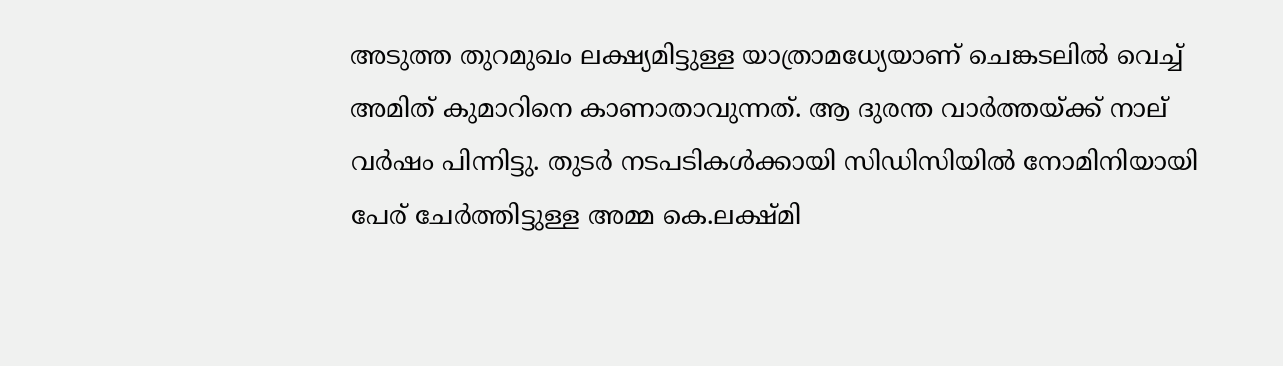അടുത്ത തുറമുഖം ലക്ഷ്യമിട്ടുള്ള യാത്രാമധ്യേയാണ് ചെങ്കടലില്‍ വെച്ച് അമിത് കുമാറിനെ കാണാതാവുന്നത്. ആ ദുരന്ത വാര്‍ത്തയ്‌ക്ക് നാല് വര്‍ഷം പിന്നിട്ടു. തുടര്‍ നടപടികള്‍ക്കായി സിഡിസിയില്‍ നോമിനിയായി പേര് ചേര്‍ത്തിട്ടുള്ള അമ്മ കെ.ലക്ഷ്മി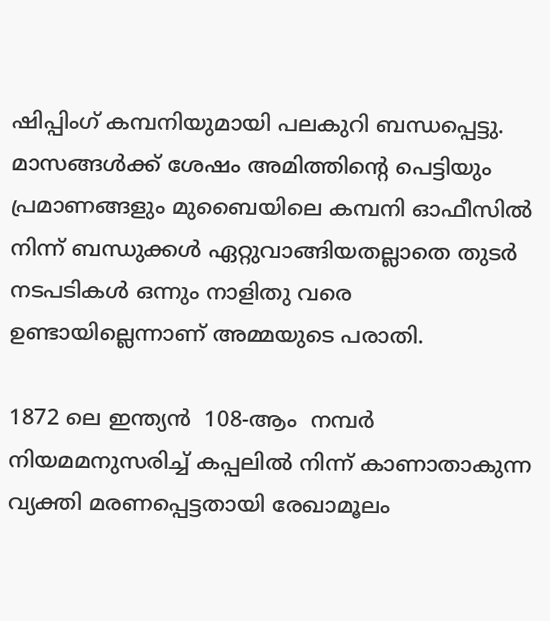ഷിപ്പിംഗ് കമ്പനിയുമായി പലകുറി ബന്ധപ്പെട്ടു. മാസങ്ങള്‍ക്ക് ശേഷം അമിത്തിന്റെ പെട്ടിയും പ്രമാണങ്ങളും മുബൈയിലെ കമ്പനി ഓഫീസില്‍ നിന്ന് ബന്ധുക്കള്‍ ഏറ്റുവാങ്ങിയതല്ലാതെ തുടര്‍ നടപടികള്‍ ഒന്നും നാളിതു വരെ ഉണ്ടായില്ലെന്നാണ് അമ്മയുടെ പരാതി.

1872 ലെ ഇന്ത്യന്‍  108-ആം  നമ്പര്‍ നിയമമനുസരിച്ച് കപ്പലില്‍ നിന്ന് കാണാതാകുന്ന വ്യക്തി മരണപ്പെട്ടതായി രേഖാമൂലം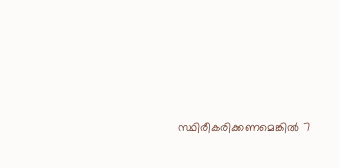സ്ഥിരീകരിക്കണമെങ്കില്‍ 7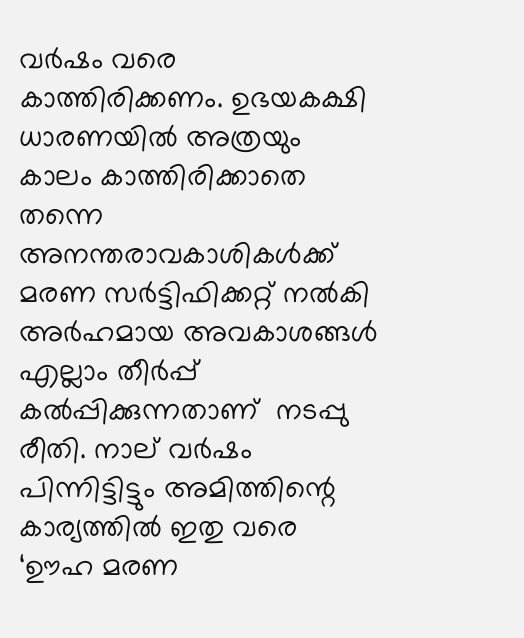വര്‍ഷം വരെ കാത്തിരിക്കണം. ഉഭയകക്ഷി ധാരണയില്‍ അത്രയും കാലം കാത്തിരിക്കാതെ തന്നെ അനന്തരാവകാശികള്‍ക്ക് മരണ സര്‍ട്ടിഫിക്കറ്റ് നല്‍കി അര്‍ഹമായ അവകാശങ്ങള്‍ എല്ലാം തീര്‍പ്പ് കല്‍പ്പിക്കുന്നതാണ്  നടപ്പു രീതി. നാല് വര്‍ഷം പിന്നിട്ടിട്ടും അമിത്തിന്റെ കാര്യത്തില്‍ ഇതു വരെ ‘ഊഹ മരണ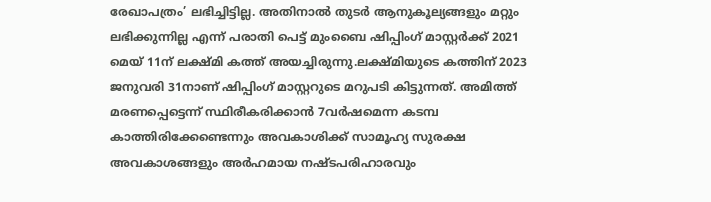രേഖാപത്രം’ ലഭിച്ചിട്ടില്ല. അതിനാല്‍ തുടര്‍ ആനുകൂല്യങ്ങളും മറ്റും ലഭിക്കുന്നില്ല എന്ന് പരാതി പെട്ട് മുംബൈ ഷിപ്പിംഗ് മാസ്റ്റര്‍ക്ക് 2021 മെയ് 11ന് ലക്ഷ്മി കത്ത് അയച്ചിരുന്നു.ലക്ഷ്മിയുടെ കത്തിന് 2023 ജനുവരി 31നാണ് ഷിപ്പിംഗ് മാസ്റ്ററുടെ മറുപടി കിട്ടുന്നത്. അമിത്ത് മരണപ്പെട്ടെന്ന് സ്ഥിരീകരിക്കാന്‍ 7വര്‍ഷമെന്ന കടമ്പ കാത്തിരിക്കേണ്ടെന്നും അവകാശിക്ക് സാമൂഹ്യ സുരക്ഷ അവകാശങ്ങളും അര്‍ഹമായ നഷ്ടപരിഹാരവും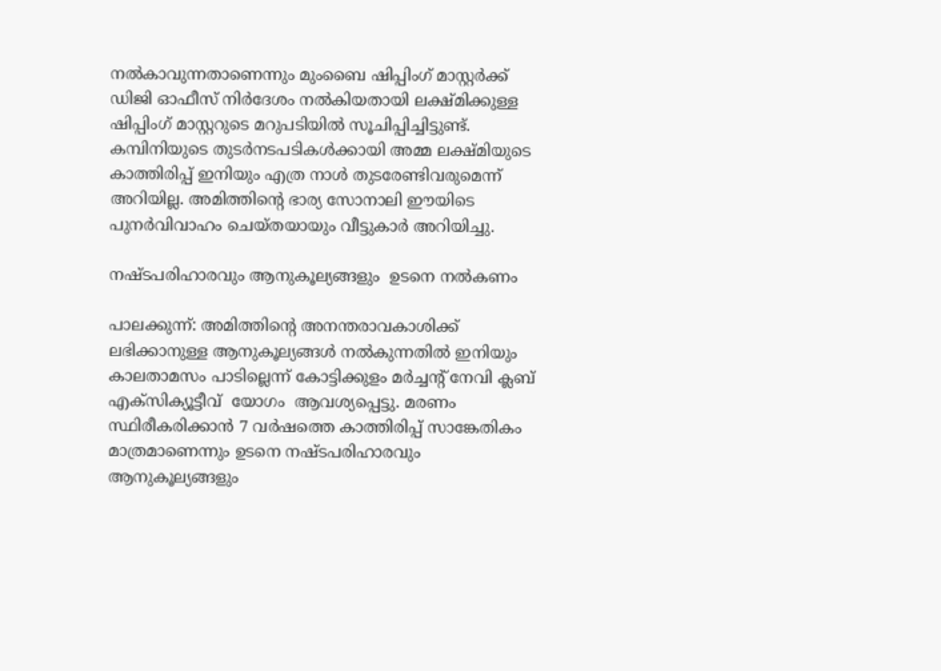നല്‍കാവുന്നതാണെന്നും മുംബൈ ഷിപ്പിംഗ് മാസ്റ്റര്‍ക്ക് ഡിജി ഓഫീസ് നിര്‍ദേശം നല്‍കിയതായി ലക്ഷ്മിക്കുള്ള ഷിപ്പിംഗ് മാസ്റ്ററുടെ മറുപടിയില്‍ സൂചിപ്പിച്ചിട്ടുണ്ട്. കമ്പിനിയുടെ തുടര്‍നടപടികള്‍ക്കായി അമ്മ ലക്ഷ്മിയുടെ കാത്തിരിപ്പ് ഇനിയും എത്ര നാള്‍ തുടരേണ്ടിവരുമെന്ന് അറിയില്ല. അമിത്തിന്റെ ഭാര്യ സോനാലി ഈയിടെ പുനര്‍വിവാഹം ചെയ്തയായും വീട്ടുകാര്‍ അറിയിച്ചു.

നഷ്ടപരിഹാരവും ആനുകൂല്യങ്ങളും  ഉടനെ നല്‍കണം

പാലക്കുന്ന്: അമിത്തിന്റെ അനന്തരാവകാശിക്ക് ലഭിക്കാനുള്ള ആനുകൂല്യങ്ങള്‍ നല്‍കുന്നതില്‍ ഇനിയും കാലതാമസം പാടില്ലെന്ന് കോട്ടിക്കുളം മര്‍ച്ചന്റ് നേവി ക്ലബ് എക്‌സിക്യൂട്ടീവ്  യോഗം  ആവശ്യപ്പെട്ടു. മരണം സ്ഥിരീകരിക്കാന്‍ 7 വര്‍ഷത്തെ കാത്തിരിപ്പ് സാങ്കേതികം മാത്രമാണെന്നും ഉടനെ നഷ്ടപരിഹാരവും ആനുകൂല്യങ്ങളും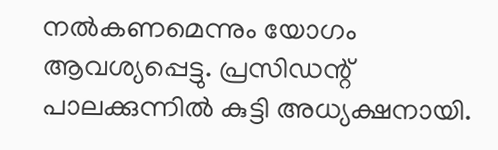നല്‍കണമെന്നും യോഗം ആവശ്യപ്പെട്ടു. പ്രസിഡന്റ് പാലക്കുന്നില്‍ കുട്ടി അധ്യക്ഷനായി.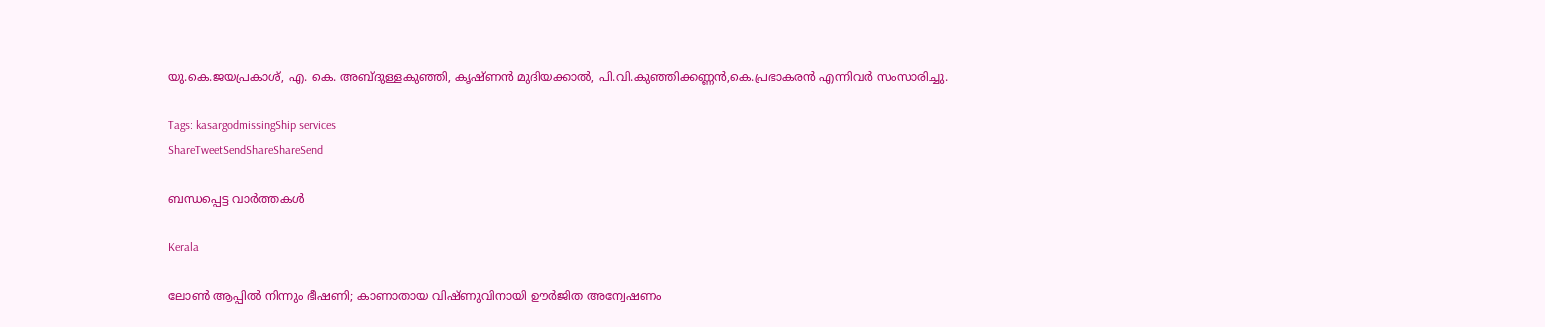യു.കെ.ജയപ്രകാശ്, എ. കെ. അബ്ദുള്ളകുഞ്ഞി, കൃഷ്ണന്‍ മുദിയക്കാല്‍, പി.വി.കുഞ്ഞിക്കണ്ണന്‍,കെ.പ്രഭാകരന്‍ എന്നിവര്‍ സംസാരിച്ചു.

Tags: kasargodmissingShip services
ShareTweetSendShareShareSend

ബന്ധപ്പെട്ട വാര്‍ത്തകള്‍

Kerala

ലോൺ ആപ്പിൽ നിന്നും ഭീഷണി; കാണാതായ വിഷ്ണുവിനായി ഊർജിത അന്വേഷണം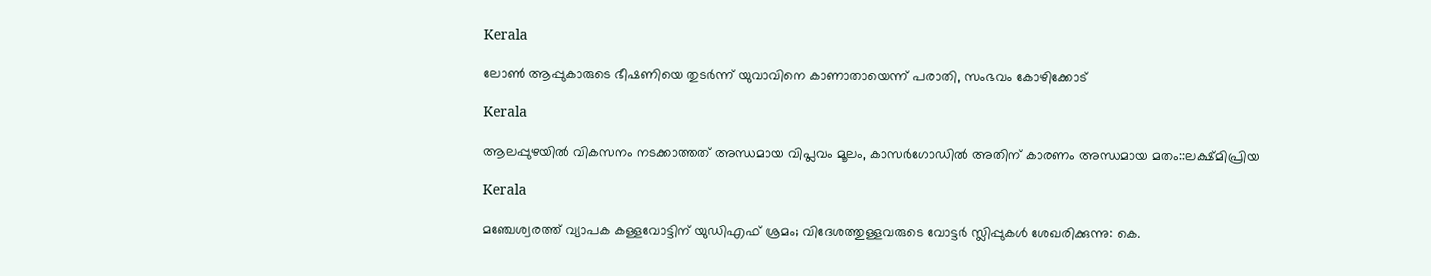Kerala

ലോണ്‍ ആപ്പുകാരുടെ ഭീഷണിയെ തുടര്‍ന്ന് യുവാവിനെ കാണാതായെന്ന് പരാതി, സംഭവം കോഴിക്കോട്

Kerala

ആലപ്പുഴയില്‍ വികസനം നടക്കാത്തത് അന്ധമായ വിപ്ലവം മൂലം, കാസര്‍ഗോഡില്‍ അതിന് കാരണം അന്ധമായ മതം::ലക്ഷ്മിപ്രിയ

Kerala

മഞ്ചേശ്വരത്ത് വ്യാപക കള്ളവോട്ടിന് യുഡിഎഫ് ശ്രമം; വിദേശത്തുള്ളവരുടെ വോട്ടർ സ്ലിപ്പുകൾ ശേഖരിക്കുന്നു: കെ.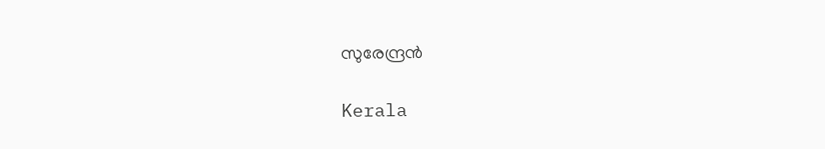സുരേന്ദ്രൻ

Kerala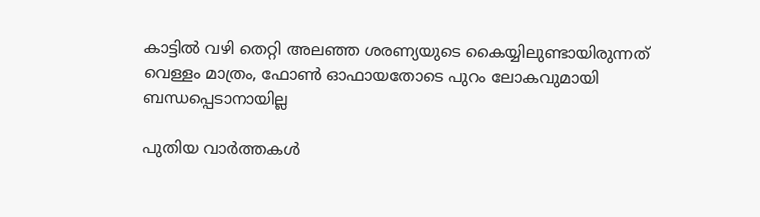കാട്ടില്‍ വഴി തെറ്റി അലഞ്ഞ ശരണ്യയുടെ കൈയ്യിലുണ്ടായിരുന്നത് വെള്ളം മാത്രം, ഫോണ്‍ ഓഫായതോടെ പുറം ലോകവുമായി ബന്ധപ്പെടാനായില്ല

പുതിയ വാര്‍ത്തകള്‍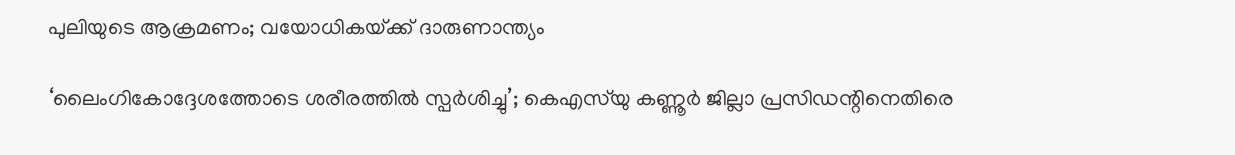പുലിയുടെ ആക്രമണം; വയോധികയ്‌ക്ക് ദാരുണാന്ത്യം

‘ലൈംഗികോദ്ദേശത്തോടെ ശരീരത്തില്‍ സ്പര്‍ശിച്ചു’; കെഎസ്‍യു കണ്ണൂർ ജില്ലാ പ്രസിഡന്റിനെതിരെ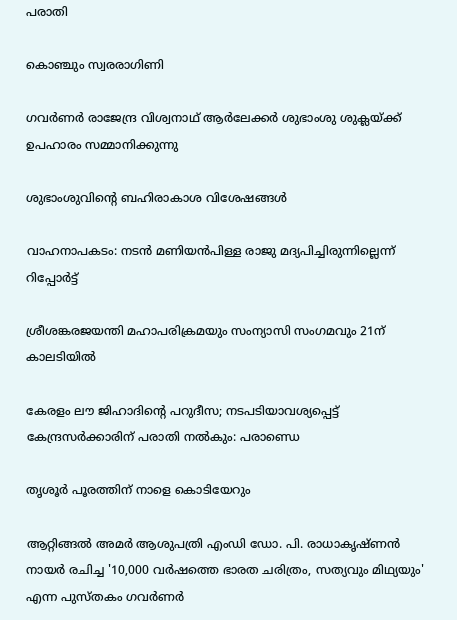പരാതി

കൊഞ്ചും സ്വരരാഗിണി

ഗവര്‍ണര്‍ രാജേന്ദ്ര വിശ്വനാഥ് ആര്‍ലേക്കര്‍ ശുഭാംശു ശുക്ലയ്ക്ക് ഉപഹാരം സമ്മാനിക്കുന്നു

ശുഭാംശുവിന്റെ ബഹിരാകാശ വിശേഷങ്ങള്‍

വാഹനാപകടം: നടൻ മണിയൻപിള്ള രാജു മദ്യപിച്ചിരുന്നില്ലെന്ന് റിപ്പോർട്ട്

ശ്രീശങ്കരജയന്തി മഹാപരിക്രമയും സംന്യാസി സംഗമവും 21ന് കാലടിയില്‍

കേരളം ലൗ ജിഹാദിന്റെ പറുദീസ; നടപടിയാവശ്യപ്പെട്ട് കേന്ദ്രസര്‍ക്കാരിന് പരാതി നല്‍കും: പരാണ്ഡെ

തൃശൂര്‍ പൂരത്തിന് നാളെ കൊടിയേറും

ആറ്റിങ്ങല്‍ അമര്‍ ആശുപത്രി എംഡി ഡോ. പി. രാധാകൃഷ്ണന്‍ നായര്‍ രചിച്ച '10,000 വര്‍ഷത്തെ ഭാരത ചരിത്രം, സത്യവും മിഥ്യയും' എന്ന പുസ്തകം ഗവര്‍ണര്‍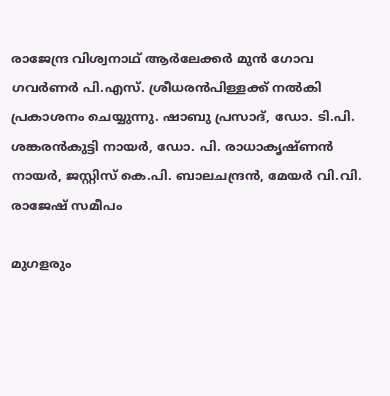രാജേന്ദ്ര വിശ്വനാഥ് ആര്‍ലേക്കര്‍ മുന്‍ ഗോവ ഗവര്‍ണര്‍ പി.എസ്. ശ്രീധരന്‍പിള്ളക്ക് നല്‍കി പ്രകാശനം ചെയ്യുന്നു. ഷാബു പ്രസാദ്, ഡോ. ടി.പി. ശങ്കരന്‍കുട്ടി നായര്‍, ഡോ. പി. രാധാകൃഷ്ണന്‍ നായര്‍, ജസ്റ്റിസ് കെ.പി. ബാലചന്ദ്രന്‍, മേയര്‍ വി.വി. രാജേഷ് സമീപം

മുഗളരും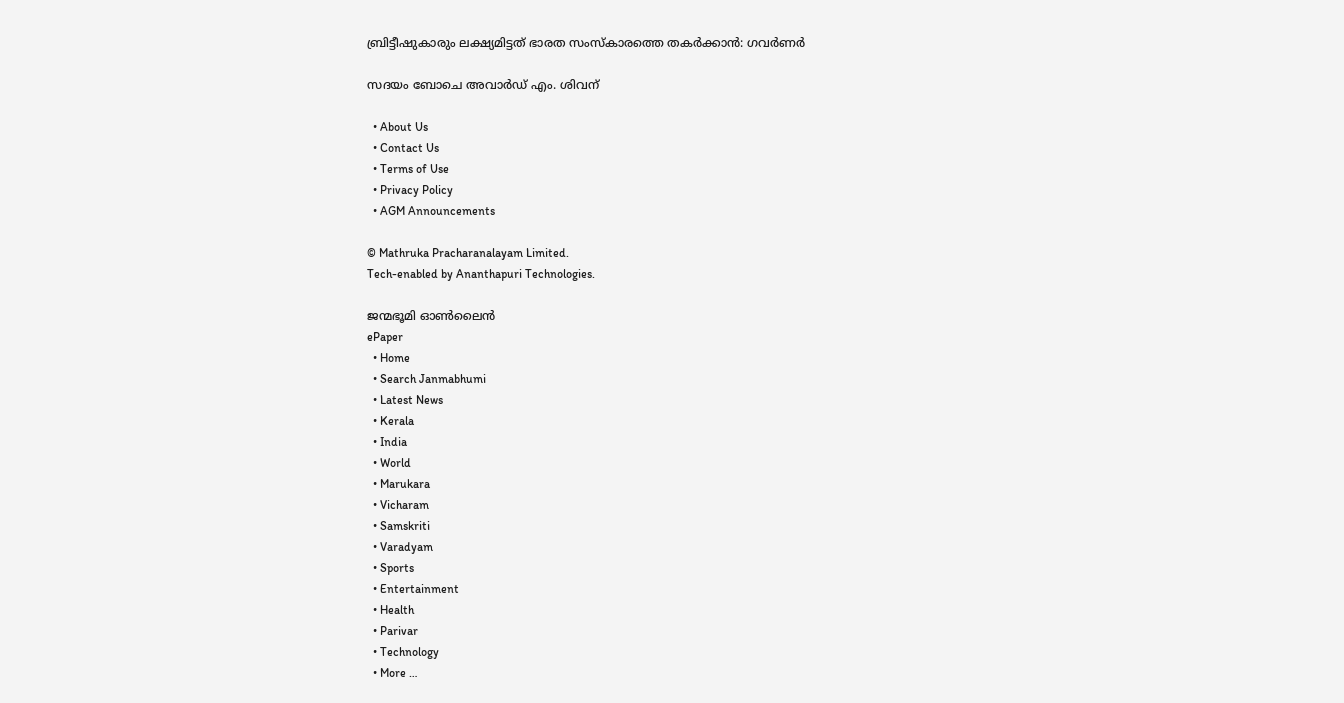ബ്രിട്ടീഷുകാരും ലക്ഷ്യമിട്ടത് ഭാരത സംസ്‌കാരത്തെ തകര്‍ക്കാന്‍: ഗവര്‍ണര്‍

സദയം ബോചെ അവാര്‍ഡ് എം. ശിവന്

  • About Us
  • Contact Us
  • Terms of Use
  • Privacy Policy
  • AGM Announcements

© Mathruka Pracharanalayam Limited.
Tech-enabled by Ananthapuri Technologies.

ജന്മഭൂമി ഓണ്‍ലൈന്‍
ePaper
  • Home
  • Search Janmabhumi
  • Latest News
  • Kerala
  • India
  • World
  • Marukara
  • Vicharam
  • Samskriti
  • Varadyam
  • Sports
  • Entertainment
  • Health
  • Parivar
  • Technology
  • More …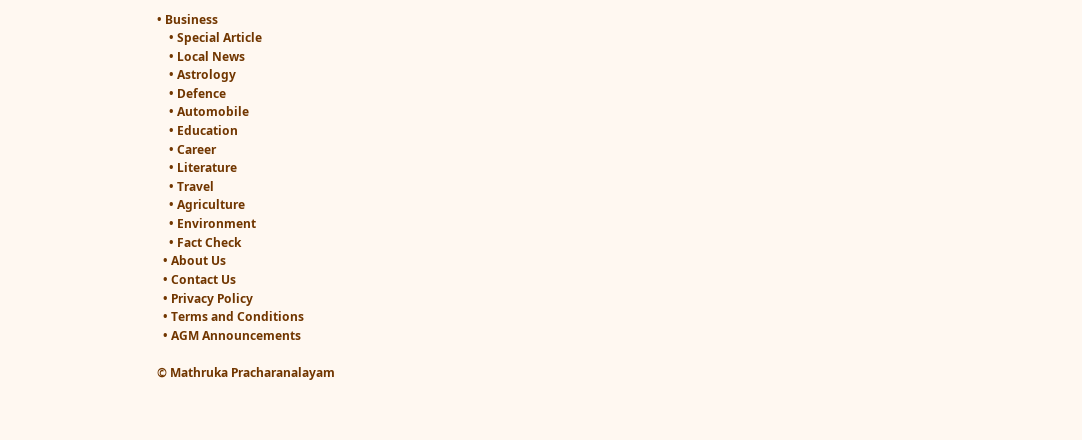• Business
    • Special Article
    • Local News
    • Astrology
    • Defence
    • Automobile
    • Education
    • Career
    • Literature
    • Travel
    • Agriculture
    • Environment
    • Fact Check
  • About Us
  • Contact Us
  • Privacy Policy
  • Terms and Conditions
  • AGM Announcements

© Mathruka Pracharanalayam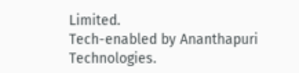Limited.
Tech-enabled by Ananthapuri Technologies.